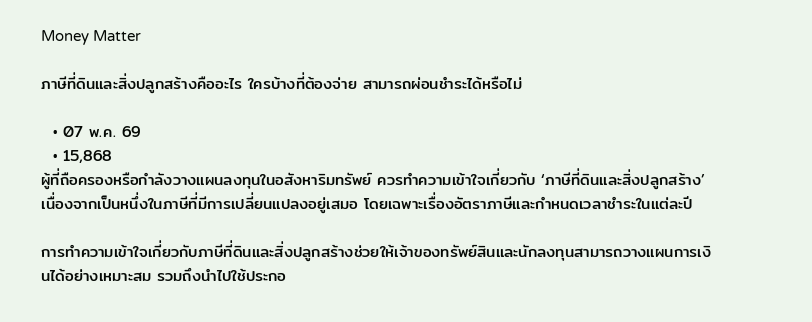Money Matter

ภาษีที่ดินและสิ่งปลูกสร้างคืออะไร ใครบ้างที่ต้องจ่าย สามารถผ่อนชำระได้หรือไม่

  • 07 พ.ค. 69
  • 15,868
ผู้ที่ถือครองหรือกำลังวางแผนลงทุนในอสังหาริมทรัพย์ ควรทำความเข้าใจเกี่ยวกับ ‘ภาษีที่ดินและสิ่งปลูกสร้าง’ เนื่องจากเป็นหนึ่งในภาษีที่มีการเปลี่ยนแปลงอยู่เสมอ โดยเฉพาะเรื่องอัตราภาษีและกำหนดเวลาชำระในแต่ละปี

การทำความเข้าใจเกี่ยวกับภาษีที่ดินและสิ่งปลูกสร้างช่วยให้เจ้าของทรัพย์สินและนักลงทุนสามารถวางแผนการเงินได้อย่างเหมาะสม รวมถึงนำไปใช้ประกอ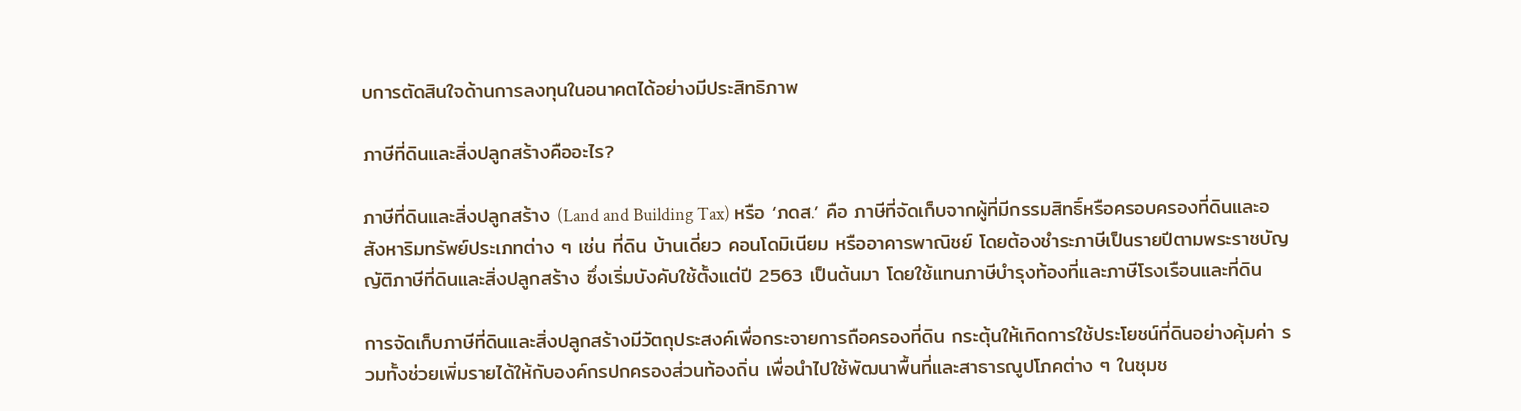บการตัดสินใจด้านการลงทุนในอนาคตได้อย่างมีประสิทธิภาพ

ภาษีที่ดินและสิ่งปลูกสร้างคืออะไร?

ภาษีที่ดินและสิ่งปลูกสร้าง (Land and Building Tax) หรือ ‘ภดส.’ คือ ภาษีที่จัดเก็บจากผู้ที่มีกรรมสิทธิ์หรือครอบครองที่ดินและอสังหาริมทรัพย์ประเภทต่าง ๆ เช่น ที่ดิน บ้านเดี่ยว คอนโดมิเนียม หรืออาคารพาณิชย์ โดยต้องชำระภาษีเป็นรายปีตามพระราชบัญญัติภาษีที่ดินและสิ่งปลูกสร้าง ซึ่งเริ่มบังคับใช้ตั้งแต่ปี 2563 เป็นต้นมา โดยใช้แทนภาษีบำรุงท้องที่และภาษีโรงเรือนและที่ดิน

การจัดเก็บภาษีที่ดินและสิ่งปลูกสร้างมีวัตถุประสงค์เพื่อกระจายการถือครองที่ดิน กระตุ้นให้เกิดการใช้ประโยชน์ที่ดินอย่างคุ้มค่า รวมทั้งช่วยเพิ่มรายได้ให้กับองค์กรปกครองส่วนท้องถิ่น เพื่อนำไปใช้พัฒนาพื้นที่และสาธารณูปโภคต่าง ๆ ในชุมช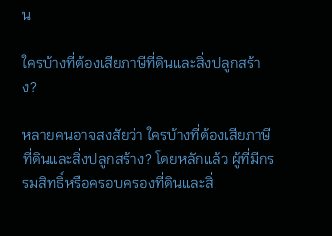น

ใครบ้างที่ต้องเสียภาษีที่ดินและสิ่งปลูกสร้าง?

หลายคนอาจสงสัยว่า ใครบ้างที่ต้องเสียภาษีที่ดินและสิ่งปลูกสร้าง? โดยหลักแล้ว ผู้ที่มีกรรมสิทธิ์หรือครอบครองที่ดินและสิ่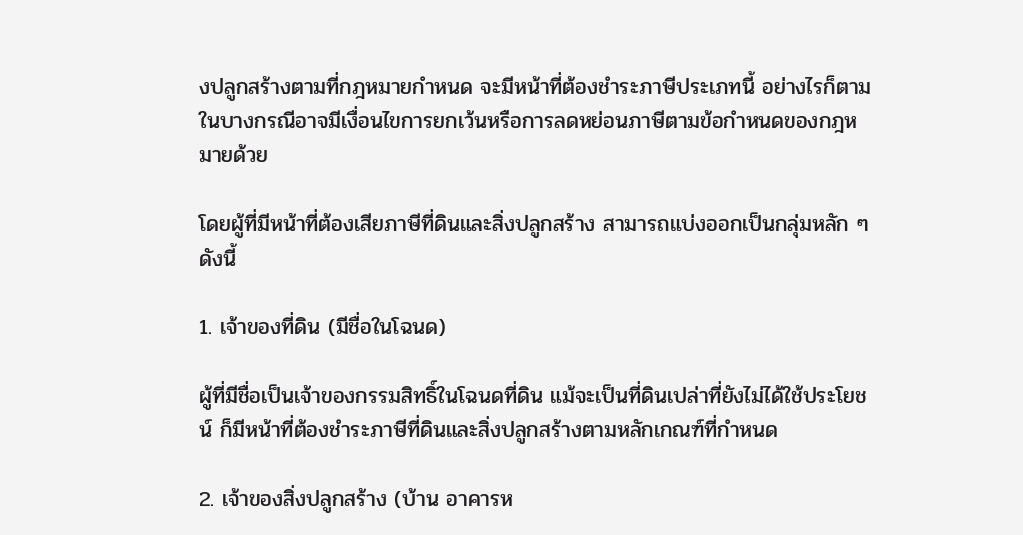งปลูกสร้างตามที่กฎหมายกำหนด จะมีหน้าที่ต้องชำระภาษีประเภทนี้ อย่างไรก็ตาม ในบางกรณีอาจมีเงื่อนไขการยกเว้นหรือการลดหย่อนภาษีตามข้อกำหนดของกฎหมายด้วย

โดยผู้ที่มีหน้าที่ต้องเสียภาษีที่ดินและสิ่งปลูกสร้าง สามารถแบ่งออกเป็นกลุ่มหลัก ๆ ดังนี้

1. เจ้าของที่ดิน (มีชื่อในโฉนด)

ผู้ที่มีชื่อเป็นเจ้าของกรรมสิทธิ์ในโฉนดที่ดิน แม้จะเป็นที่ดินเปล่าที่ยังไม่ได้ใช้ประโยชน์ ก็มีหน้าที่ต้องชำระภาษีที่ดินและสิ่งปลูกสร้างตามหลักเกณฑ์ที่กำหนด

2. เจ้าของสิ่งปลูกสร้าง (บ้าน อาคารห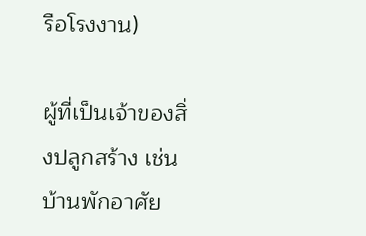รือโรงงาน)

ผู้ที่เป็นเจ้าของสิ่งปลูกสร้าง เช่น บ้านพักอาศัย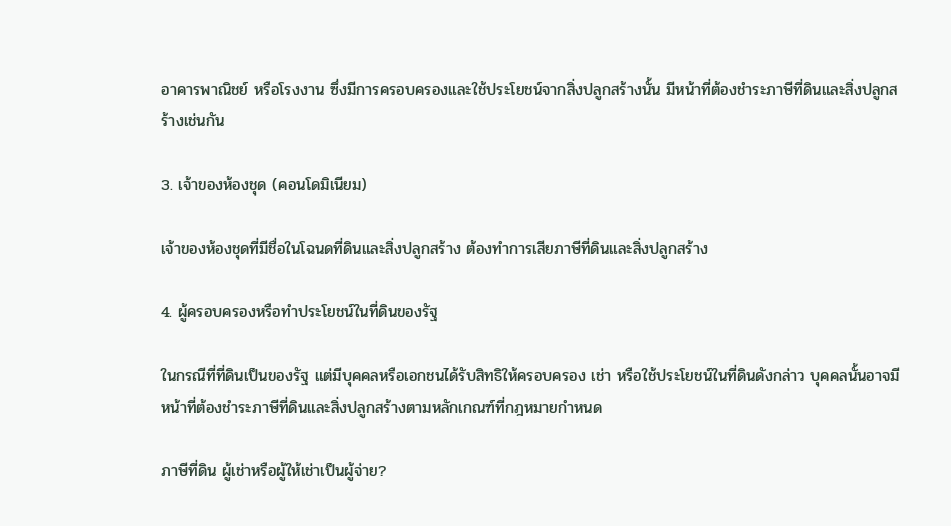อาคารพาณิชย์ หรือโรงงาน ซึ่งมีการครอบครองและใช้ประโยชน์จากสิ่งปลูกสร้างนั้น มีหน้าที่ต้องชำระภาษีที่ดินและสิ่งปลูกสร้างเช่นกัน

3. เจ้าของห้องชุด (คอนโดมิเนียม)

เจ้าของห้องชุดที่มีชื่อในโฉนดที่ดินและสิ่งปลูกสร้าง ต้องทำการเสียภาษีที่ดินและสิ่งปลูกสร้าง

4. ผู้ครอบครองหรือทำประโยชน์ในที่ดินของรัฐ

ในกรณีที่ที่ดินเป็นของรัฐ แต่มีบุคคลหรือเอกชนได้รับสิทธิให้ครอบครอง เช่า หรือใช้ประโยชน์ในที่ดินดังกล่าว บุคคลนั้นอาจมีหน้าที่ต้องชำระภาษีที่ดินและสิ่งปลูกสร้างตามหลักเกณฑ์ที่กฎหมายกำหนด

ภาษีที่ดิน ผู้เช่าหรือผู้ให้เช่าเป็นผู้จ่าย?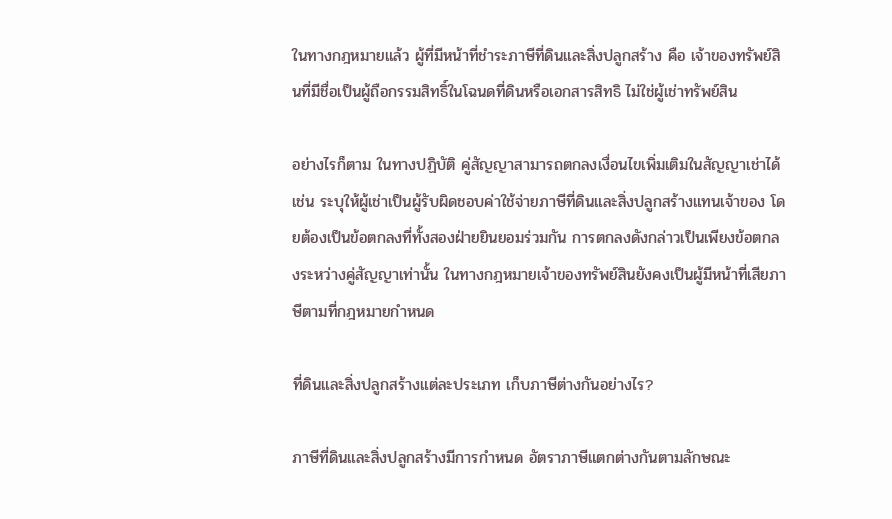ในทางกฎหมายแล้ว ผู้ที่มีหน้าที่ชำระภาษีที่ดินและสิ่งปลูกสร้าง คือ เจ้าของทรัพย์สินที่มีชื่อเป็นผู้ถือกรรมสิทธิ์ในโฉนดที่ดินหรือเอกสารสิทธิ ไม่ใช่ผู้เช่าทรัพย์สิน

อย่างไรก็ตาม ในทางปฏิบัติ คู่สัญญาสามารถตกลงเงื่อนไขเพิ่มเติมในสัญญาเช่าได้ เช่น ระบุให้ผู้เช่าเป็นผู้รับผิดชอบค่าใช้จ่ายภาษีที่ดินและสิ่งปลูกสร้างแทนเจ้าของ โดยต้องเป็นข้อตกลงที่ทั้งสองฝ่ายยินยอมร่วมกัน การตกลงดังกล่าวเป็นเพียงข้อตกลงระหว่างคู่สัญญาเท่านั้น ในทางกฎหมายเจ้าของทรัพย์สินยังคงเป็นผู้มีหน้าที่เสียภาษีตามที่กฎหมายกำหนด

ที่ดินและสิ่งปลูกสร้างแต่ละประเภท เก็บภาษีต่างกันอย่างไร?

ภาษีที่ดินและสิ่งปลูกสร้างมีการกำหนด อัตราภาษีแตกต่างกันตามลักษณะ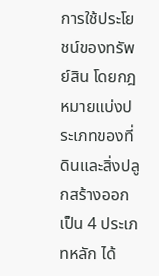การใช้ประโยชน์ของทรัพย์สิน โดยกฎหมายแบ่งประเภทของที่ดินและสิ่งปลูกสร้างออกเป็น 4 ประเภทหลัก ได้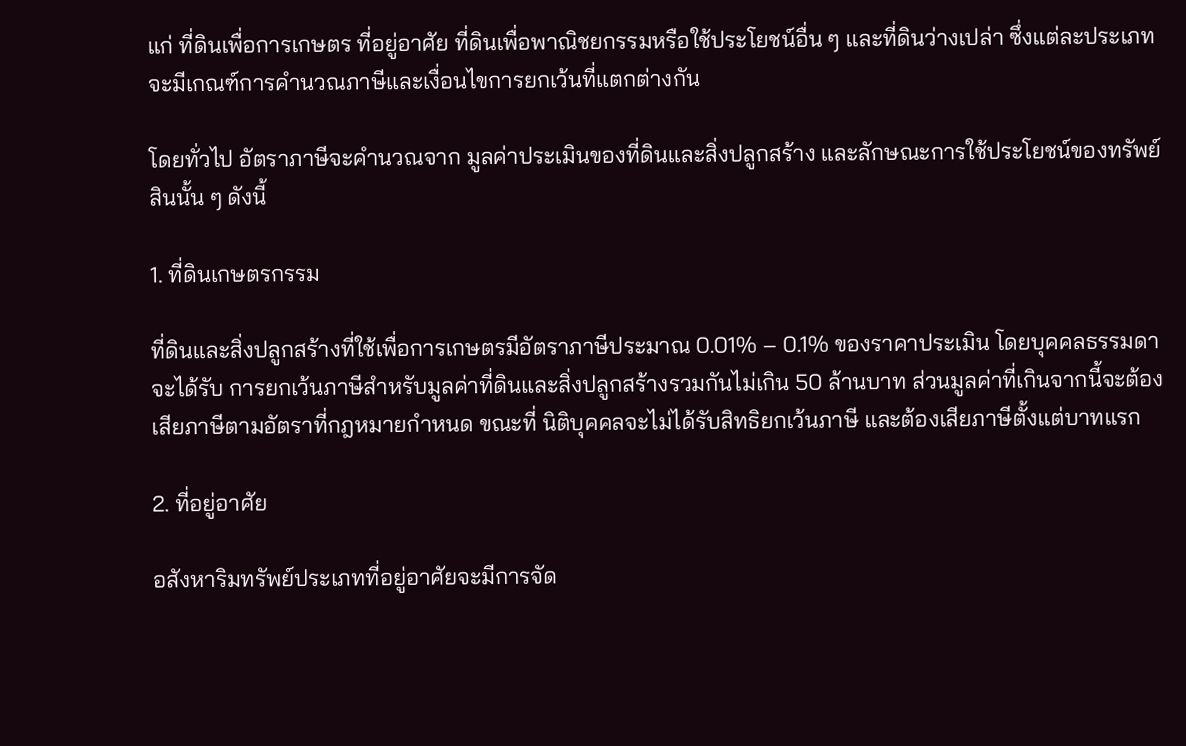แก่ ที่ดินเพื่อการเกษตร ที่อยู่อาศัย ที่ดินเพื่อพาณิชยกรรมหรือใช้ประโยชน์อื่น ๆ และที่ดินว่างเปล่า ซึ่งแต่ละประเภทจะมีเกณฑ์การคำนวณภาษีและเงื่อนไขการยกเว้นที่แตกต่างกัน

โดยทั่วไป อัตราภาษีจะคำนวณจาก มูลค่าประเมินของที่ดินและสิ่งปลูกสร้าง และลักษณะการใช้ประโยชน์ของทรัพย์สินนั้น ๆ ดังนี้

1. ที่ดินเกษตรกรรม

ที่ดินและสิ่งปลูกสร้างที่ใช้เพื่อการเกษตรมีอัตราภาษีประมาณ 0.01% – 0.1% ของราคาประเมิน โดยบุคคลธรรมดาจะได้รับ การยกเว้นภาษีสำหรับมูลค่าที่ดินและสิ่งปลูกสร้างรวมกันไม่เกิน 50 ล้านบาท ส่วนมูลค่าที่เกินจากนี้จะต้องเสียภาษีตามอัตราที่กฎหมายกำหนด ขณะที่ นิติบุคคลจะไม่ได้รับสิทธิยกเว้นภาษี และต้องเสียภาษีตั้งแต่บาทแรก

2. ที่อยู่อาศัย

อสังหาริมทรัพย์ประเภทที่อยู่อาศัยจะมีการจัด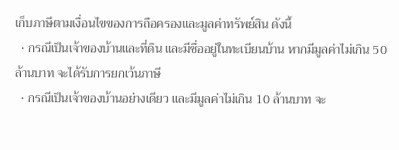เก็บภาษีตามเงื่อนไขของการถือครองและมูลค่าทรัพย์สิน ดังนี้
  • กรณีเป็นเจ้าของบ้านและที่ดิน และมีชื่ออยู่ในทะเบียนบ้าน หากมีมูลค่าไม่เกิน 50 ล้านบาท จะได้รับการยกเว้นภาษี
  • กรณีเป็นเจ้าของบ้านอย่างเดียว และมีมูลค่าไม่เกิน 10 ล้านบาท จะ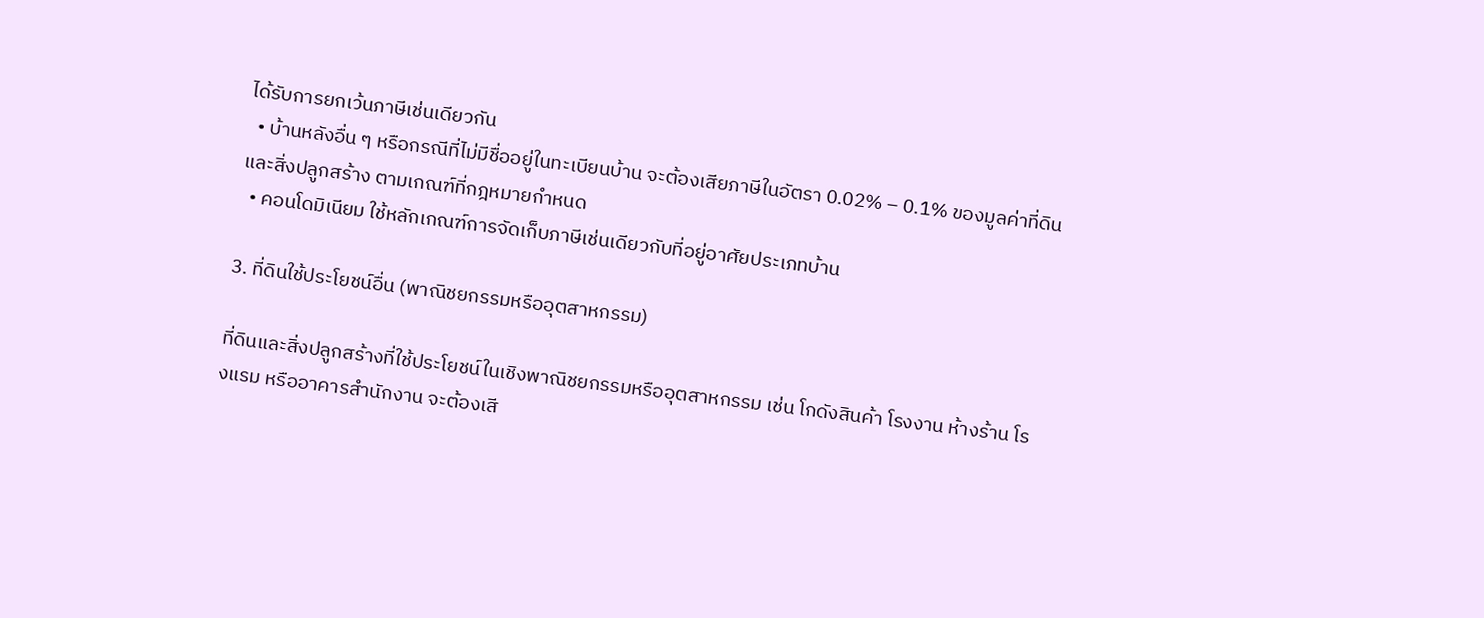ได้รับการยกเว้นภาษีเช่นเดียวกัน
  • บ้านหลังอื่น ๆ หรือกรณีที่ไม่มีชื่ออยู่ในทะเบียนบ้าน จะต้องเสียภาษีในอัตรา 0.02% – 0.1% ของมูลค่าที่ดินและสิ่งปลูกสร้าง ตามเกณฑ์ที่กฎหมายกำหนด
  • คอนโดมิเนียม ใช้หลักเกณฑ์การจัดเก็บภาษีเช่นเดียวกับที่อยู่อาศัยประเภทบ้าน

3. ที่ดินใช้ประโยชน์อื่น (พาณิชยกรรมหรืออุตสาหกรรม)

ที่ดินและสิ่งปลูกสร้างที่ใช้ประโยชน์ในเชิงพาณิชยกรรมหรืออุตสาหกรรม เช่น โกดังสินค้า โรงงาน ห้างร้าน โรงแรม หรืออาคารสำนักงาน จะต้องเสี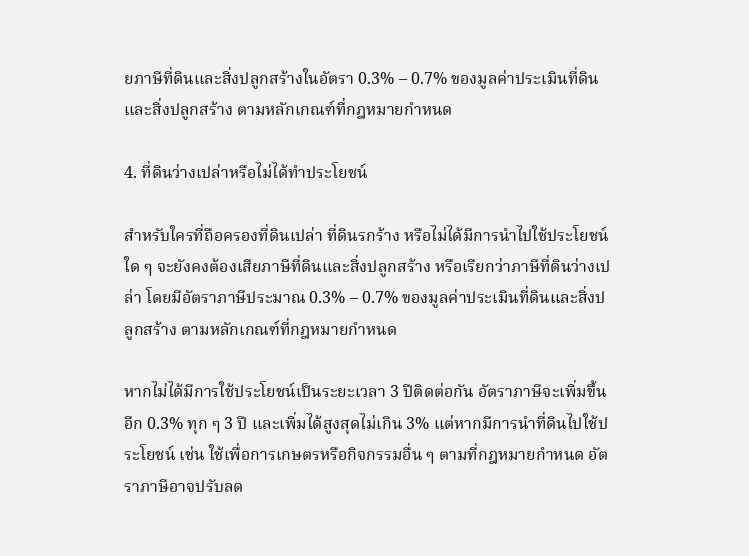ยภาษีที่ดินและสิ่งปลูกสร้างในอัตรา 0.3% – 0.7% ของมูลค่าประเมินที่ดินและสิ่งปลูกสร้าง ตามหลักเกณฑ์ที่กฎหมายกำหนด

4. ที่ดินว่างเปล่าหรือไม่ได้ทำประโยชน์

สำหรับใครที่ถือครองที่ดินเปล่า ที่ดินรกร้าง หรือไม่ได้มีการนำไปใช้ประโยชน์ใด ๆ จะยังคงต้องเสียภาษีที่ดินและสิ่งปลูกสร้าง หรือเรียกว่าภาษีที่ดินว่างเปล่า โดยมีอัตราภาษีประมาณ 0.3% – 0.7% ของมูลค่าประเมินที่ดินและสิ่งปลูกสร้าง ตามหลักเกณฑ์ที่กฎหมายกำหนด

หากไม่ได้มีการใช้ประโยชน์เป็นระยะเวลา 3 ปีติดต่อกัน อัตราภาษีจะเพิ่มขึ้นอีก 0.3% ทุก ๆ 3 ปี และเพิ่มได้สูงสุดไม่เกิน 3% แต่หากมีการนำที่ดินไปใช้ประโยชน์ เช่น ใช้เพื่อการเกษตรหรือกิจกรรมอื่น ๆ ตามที่กฎหมายกำหนด อัตราภาษีอาจปรับลด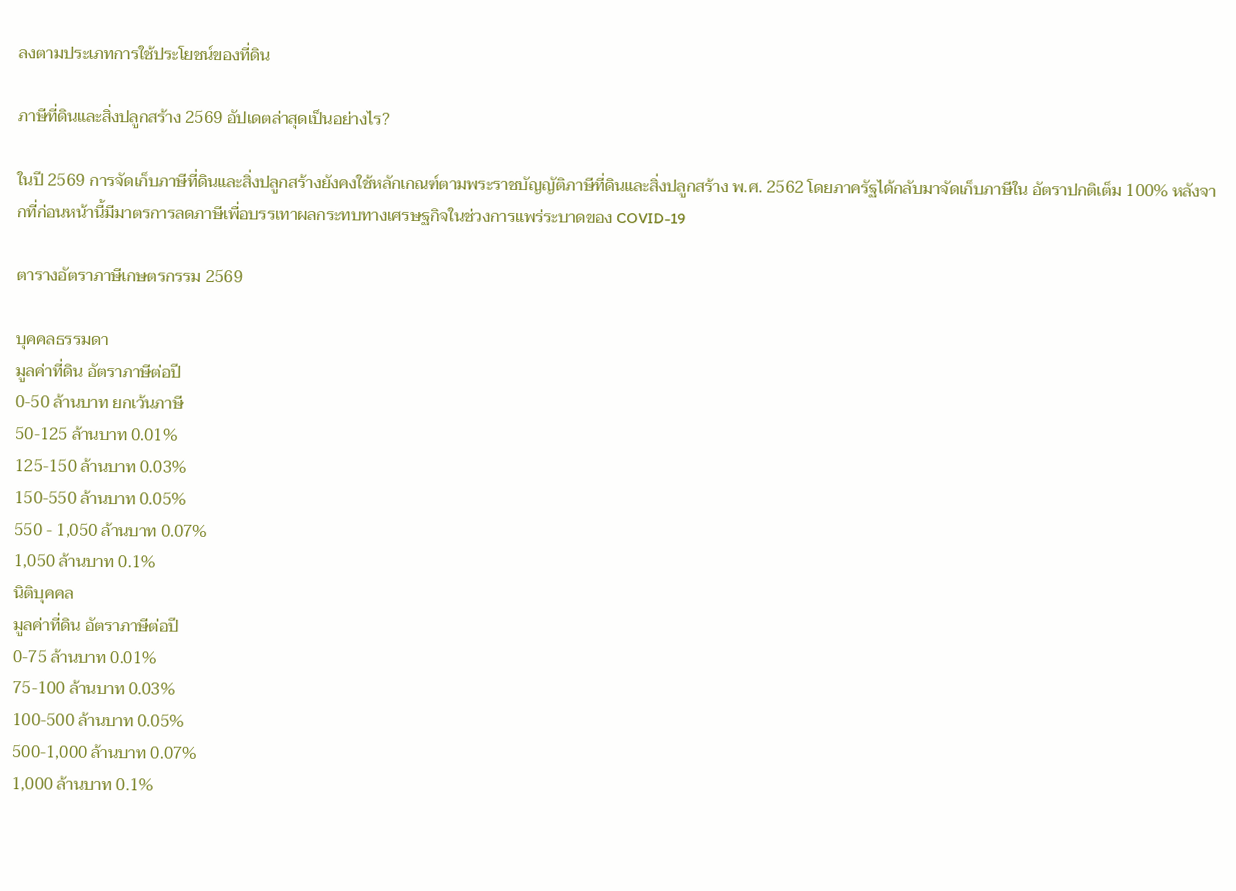ลงตามประเภทการใช้ประโยชน์ของที่ดิน

ภาษีที่ดินและสิ่งปลูกสร้าง 2569 อัปเดตล่าสุดเป็นอย่างไร?

ในปี 2569 การจัดเก็บภาษีที่ดินและสิ่งปลูกสร้างยังคงใช้หลักเกณฑ์ตามพระราชบัญญัติภาษีที่ดินและสิ่งปลูกสร้าง พ.ศ. 2562 โดยภาครัฐได้กลับมาจัดเก็บภาษีใน อัตราปกติเต็ม 100% หลังจากที่ก่อนหน้านี้มีมาตรการลดภาษีเพื่อบรรเทาผลกระทบทางเศรษฐกิจในช่วงการแพร่ระบาดของ COVID-19

ตารางอัตราภาษีเกษตรกรรม 2569

บุคคลธรรมดา
มูลค่าที่ดิน อัตราภาษีต่อปี
0-50 ล้านบาท ยกเว้นภาษี
50-125 ล้านบาท 0.01%
125-150 ล้านบาท 0.03%
150-550 ล้านบาท 0.05%
550 - 1,050 ล้านบาท 0.07%
1,050 ล้านบาท 0.1%
นิติบุคคล
มูลค่าที่ดิน อัตราภาษีต่อปี
0-75 ล้านบาท 0.01%
75-100 ล้านบาท 0.03%
100-500 ล้านบาท 0.05%
500-1,000 ล้านบาท 0.07%
1,000 ล้านบาท 0.1%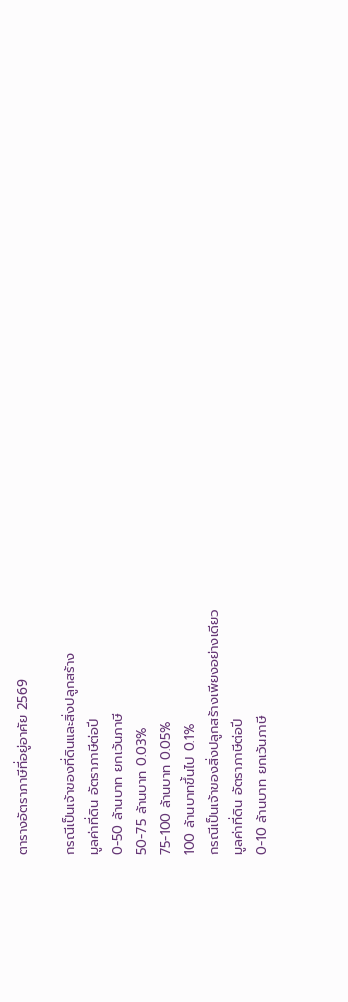ตารางอัตราภาษีที่อยู่อาศัย 2569

กรณีเป็นเจ้าของที่ดินและสิ่งปลูกสร้าง
มูลค่าที่ดิน อัตราภาษีต่อปี
0-50 ล้านบาท ยกเว้นภาษี
50-75 ล้านบาท 0.03%
75-100 ล้านบาท 0.05%
100 ล้านบาทขึ้นไป 0.1%
กรณีเป็นเจ้าของสิ่งปลูกสร้างเพียงอย่างเดียว
มูลค่าที่ดิน อัตราภาษีต่อปี
0-10 ล้านบาท ยกเว้นภาษี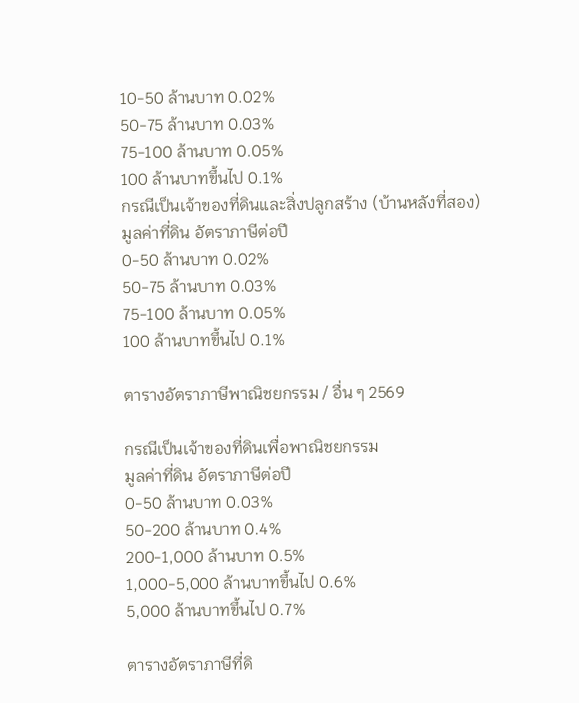10-50 ล้านบาท 0.02%
50-75 ล้านบาท 0.03%
75-100 ล้านบาท 0.05%
100 ล้านบาทขึ้นไป 0.1%
กรณีเป็นเจ้าของที่ดินและสิ่งปลูกสร้าง (บ้านหลังที่สอง)
มูลค่าที่ดิน อัตราภาษีต่อปี
0-50 ล้านบาท 0.02%
50-75 ล้านบาท 0.03%
75-100 ล้านบาท 0.05%
100 ล้านบาทขึ้นไป 0.1%

ตารางอัตราภาษีพาณิชยกรรม / อื่น ๆ 2569

กรณีเป็นเจ้าของที่ดินเพื่อพาณิชยกรรม
มูลค่าที่ดิน อัตราภาษีต่อปี
0-50 ล้านบาท 0.03%
50-200 ล้านบาท 0.4%
200-1,000 ล้านบาท 0.5%
1,000-5,000 ล้านบาทขึ้นไป 0.6%
5,000 ล้านบาทขึ้นไป 0.7%

ตารางอัตราภาษีที่ดิ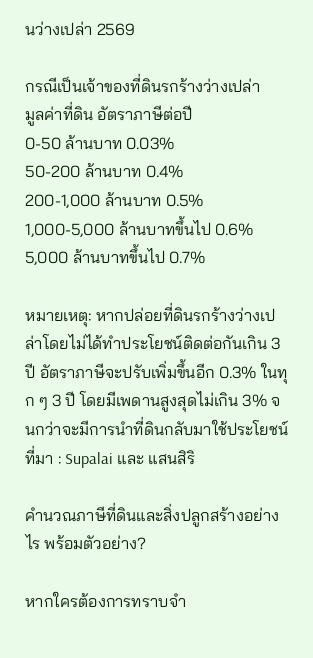นว่างเปล่า 2569

กรณีเป็นเจ้าของที่ดินรกร้างว่างเปล่า
มูลค่าที่ดิน อัตราภาษีต่อปี
0-50 ล้านบาท 0.03%
50-200 ล้านบาท 0.4%
200-1,000 ล้านบาท 0.5%
1,000-5,000 ล้านบาทขึ้นไป 0.6%
5,000 ล้านบาทขึ้นไป 0.7%

หมายเหตุ: หากปล่อยที่ดินรกร้างว่างเปล่าโดยไม่ได้ทำประโยชน์ติดต่อกันเกิน 3 ปี อัตราภาษีจะปรับเพิ่มขึ้นอีก 0.3% ในทุก ๆ 3 ปี โดยมีเพดานสูงสุดไม่เกิน 3% จนกว่าจะมีการนำที่ดินกลับมาใช้ประโยชน์
ที่มา : Supalai และ แสนสิริ

คำนวณภาษีที่ดินและสิ่งปลูกสร้างอย่างไร พร้อมตัวอย่าง?

หากใครต้องการทราบจำ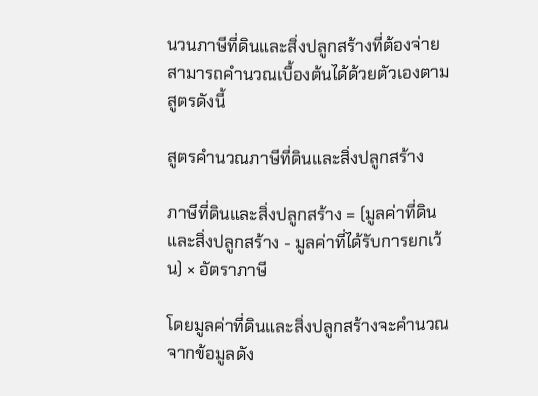นวนภาษีที่ดินและสิ่งปลูกสร้างที่ต้องจ่าย สามารถคำนวณเบื้องต้นได้ด้วยตัวเองตามสูตรดังนี้

สูตรคำนวณภาษีที่ดินและสิ่งปลูกสร้าง

ภาษีที่ดินและสิ่งปลูกสร้าง = (มูลค่าที่ดินและสิ่งปลูกสร้าง - มูลค่าที่ได้รับการยกเว้น) × อัตราภาษี

โดยมูลค่าที่ดินและสิ่งปลูกสร้างจะคำนวณจากข้อมูลดัง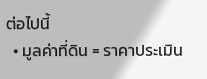ต่อไปนี้
  • มูลค่าที่ดิน = ราคาประเมิน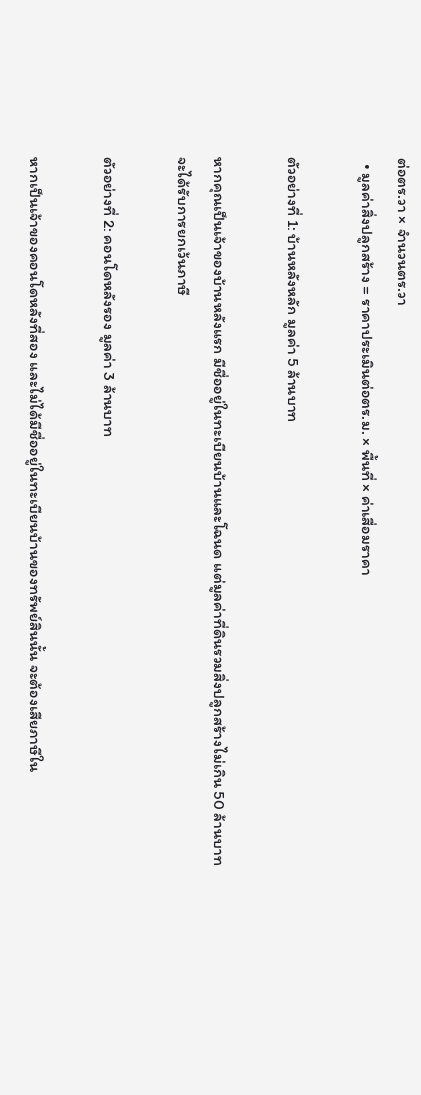ต่อตร.วา × จำนวนตร.วา
  • มูลค่าสิ่งปลูกสร้าง = ราคาประเมินต่อตร.ม. × พื้นที่ × ค่าเสื่อมราคา

ตัวอย่างที่ 1: บ้านหลังหลัก มูลค่า 5 ล้านบาท

หากคุณเป็นเจ้าของบ้านหลังแรก มีชื่ออยู่ในทะเบียนบ้านและโฉนด แต่มูลค่าที่ดินรวมสิ่งปลูกสร้างไม่เกิน 50 ล้านบาท จะได้รับการยกเว้นภาษี

ตัวอย่างที่ 2: คอนโดหลังรอง มูลค่า 3 ล้านบาท

หากเป็นเจ้าของคอนโดหลังที่สอง และไม่ได้มีชื่ออยู่ในทะเบียนบ้านของทรัพย์สินนั้น จะต้องเสียภาษีใน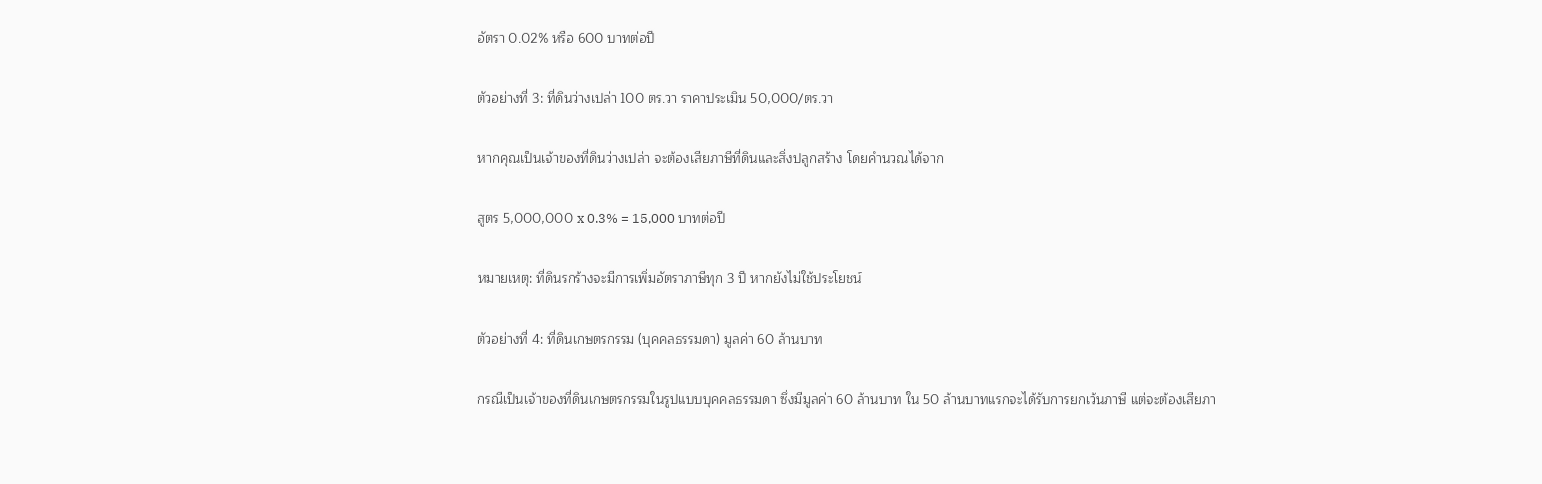อัตรา 0.02% หรือ 600 บาทต่อปี

ตัวอย่างที่ 3: ที่ดินว่างเปล่า 100 ตร.วา ราคาประเมิน 50,000/ตร.วา

หากคุณเป็นเจ้าของที่ดินว่างเปล่า จะต้องเสียภาษีที่ดินและสิ่งปลูกสร้าง โดยคำนวณได้จาก

สูตร 5,000,000 x 0.3% = 15,000 บาทต่อปี

หมายเหตุ: ที่ดินรกร้างจะมีการเพิ่มอัตราภาษีทุก 3 ปี หากยังไม่ใช้ประโยชน์

ตัวอย่างที่ 4: ที่ดินเกษตรกรรม (บุคคลธรรมดา) มูลค่า 60 ล้านบาท

กรณีเป็นเจ้าของที่ดินเกษตรกรรมในรูปแบบบุคคลธรรมดา ซึ่งมีมูลค่า 60 ล้านบาท ใน 50 ล้านบาทแรกจะได้รับการยกเว้นภาษี แต่จะต้องเสียภา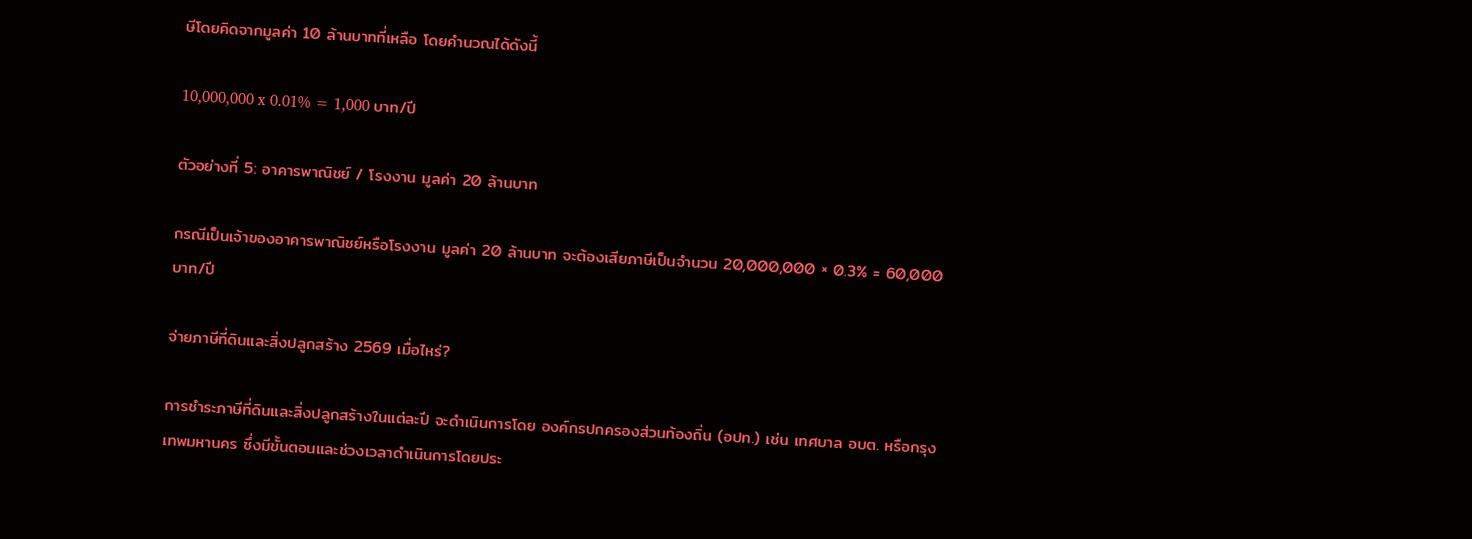ษีโดยคิดจากมูลค่า 10 ล้านบาทที่เหลือ โดยคำนวณได้ดังนี้

10,000,000 x 0.01% = 1,000 บาท/ปี

ตัวอย่างที่ 5: อาคารพาณิชย์ / โรงงาน มูลค่า 20 ล้านบาท

กรณีเป็นเจ้าของอาคารพาณิชย์หรือโรงงาน มูลค่า 20 ล้านบาท จะต้องเสียภาษีเป็นจำนวน 20,000,000 × 0.3% = 60,000 บาท/ปี

จ่ายภาษีที่ดินและสิ่งปลูกสร้าง 2569 เมื่อไหร่?

การชำระภาษีที่ดินและสิ่งปลูกสร้างในแต่ละปี จะดำเนินการโดย องค์กรปกครองส่วนท้องถิ่น (อปท.) เช่น เทศบาล อบต. หรือกรุงเทพมหานคร ซึ่งมีขั้นตอนและช่วงเวลาดำเนินการโดยประ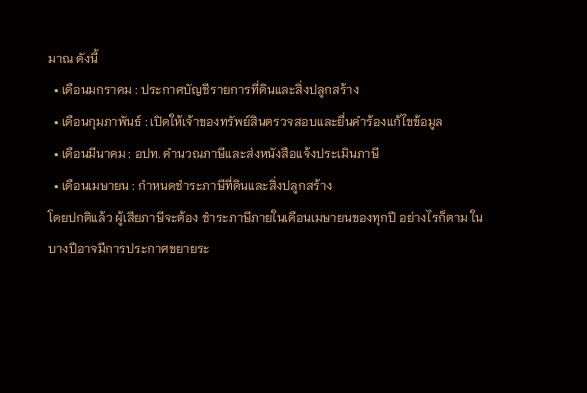มาณ ดังนี้
  • เดือนมกราคม : ประกาศบัญชีรายการที่ดินและสิ่งปลูกสร้าง
  • เดือนกุมภาพันธ์ : เปิดให้เจ้าของทรัพย์สินตรวจสอบและยื่นคำร้องแก้ไขข้อมูล
  • เดือนมีนาคม : อปท. คำนวณภาษีและส่งหนังสือแจ้งประเมินภาษี
  • เดือนเมษายน : กำหนดชำระภาษีที่ดินและสิ่งปลูกสร้าง
โดยปกติแล้ว ผู้เสียภาษีจะต้อง ชำระภาษีภายในเดือนเมษายนของทุกปี อย่างไรก็ตาม ในบางปีอาจมีการประกาศขยายระ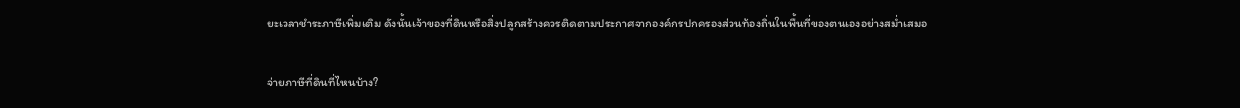ยะเวลาชำระภาษีเพิ่มเติม ดังนั้นเจ้าของที่ดินหรือสิ่งปลูกสร้างควรติดตามประกาศจากองค์กรปกครองส่วนท้องถิ่นในพื้นที่ของตนเองอย่างสม่ำเสมอ

จ่ายภาษีที่ดินที่ไหนบ้าง?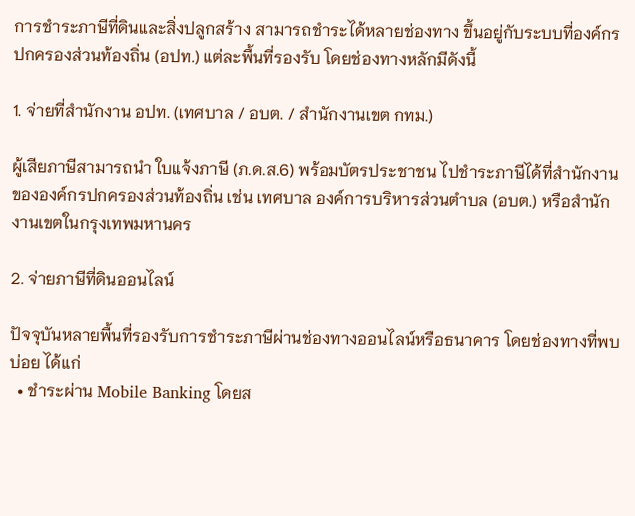การชำระภาษีที่ดินและสิ่งปลูกสร้าง สามารถชำระได้หลายช่องทาง ขึ้นอยู่กับระบบที่องค์กรปกครองส่วนท้องถิ่น (อปท.) แต่ละพื้นที่รองรับ โดยช่องทางหลักมีดังนี้

1. จ่ายที่สำนักงาน อปท. (เทศบาล / อบต. / สำนักงานเขต กทม.)

ผู้เสียภาษีสามารถนำ ใบแจ้งภาษี (ภ.ด.ส.6) พร้อมบัตรประชาชน ไปชำระภาษีได้ที่สำนักงานขององค์กรปกครองส่วนท้องถิ่น เช่น เทศบาล องค์การบริหารส่วนตำบล (อบต.) หรือสำนักงานเขตในกรุงเทพมหานคร

2. จ่ายภาษีที่ดินออนไลน์

ปัจจุบันหลายพื้นที่รองรับการชำระภาษีผ่านช่องทางออนไลน์หรือธนาคาร โดยช่องทางที่พบบ่อย ได้แก่
  • ชำระผ่าน Mobile Banking โดยส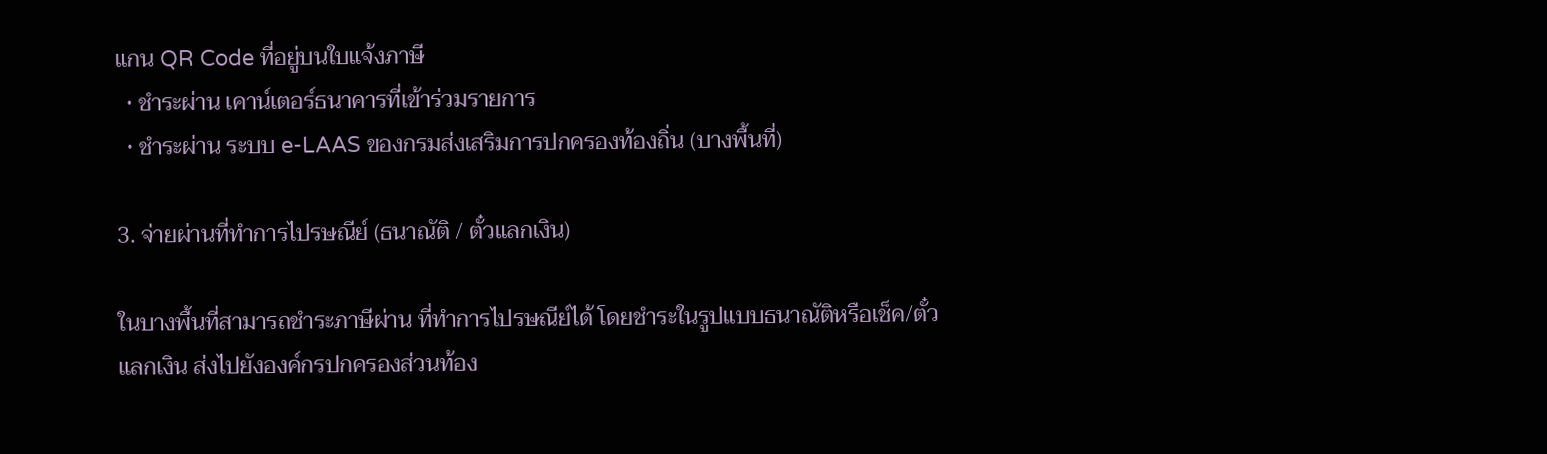แกน QR Code ที่อยู่บนใบแจ้งภาษี
  • ชำระผ่าน เคาน์เตอร์ธนาคารที่เข้าร่วมรายการ
  • ชำระผ่าน ระบบ e-LAAS ของกรมส่งเสริมการปกครองท้องถิ่น (บางพื้นที่)

3. จ่ายผ่านที่ทำการไปรษณีย์ (ธนาณัติ / ตั๋วแลกเงิน)

ในบางพื้นที่สามารถชำระภาษีผ่าน ที่ทำการไปรษณีย์ได้ โดยชำระในรูปแบบธนาณัติหรือเช็ค/ตั๋วแลกเงิน ส่งไปยังองค์กรปกครองส่วนท้อง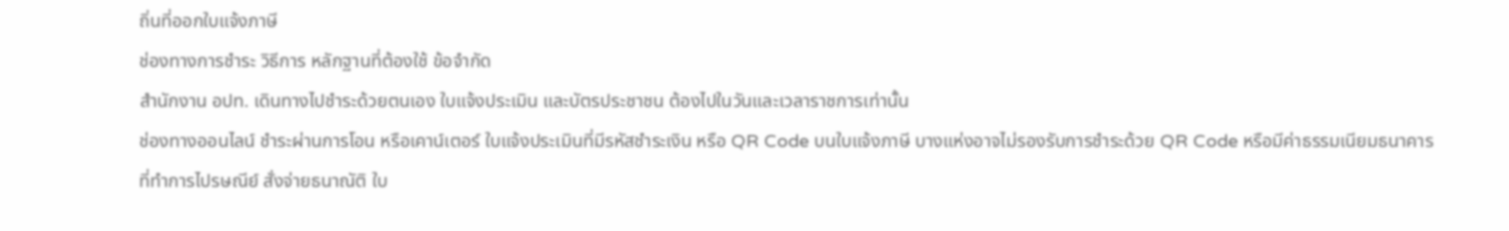ถิ่นที่ออกใบแจ้งภาษี
ช่องทางการชำระ วิธีการ หลักฐานที่ต้องใช้ ข้อจำกัด
สำนักงาน อปท. เดินทางไปชำระด้วยตนเอง ใบแจ้งประเมิน และบัตรประชาชน ต้องไปในวันและเวลาราชการเท่านั้น
ช่องทางออนไลน์ ชำระผ่านการโอน หรือเคาน์เตอร์ ใบแจ้งประเมินที่มีรหัสชำระเงิน หรือ QR Code บนใบแจ้งภาษี บางแห่งอาจไม่รองรับการชำระด้วย QR Code หรือมีค่าธรรมเนียมธนาคาร
ที่ทำการไปรษณีย์ สั่งจ่ายธนาณัติ ใบ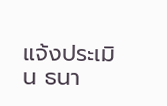แจ้งประเมิน ธนา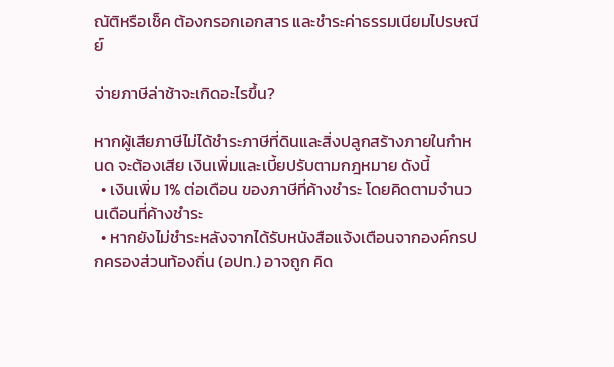ณัติหรือเช็ค ต้องกรอกเอกสาร และชำระค่าธรรมเนียมไปรษณีย์

จ่ายภาษีล่าช้าจะเกิดอะไรขึ้น?

หากผู้เสียภาษีไม่ได้ชำระภาษีที่ดินและสิ่งปลูกสร้างภายในกำหนด จะต้องเสีย เงินเพิ่มและเบี้ยปรับตามกฎหมาย ดังนี้
  • เงินเพิ่ม 1% ต่อเดือน ของภาษีที่ค้างชำระ โดยคิดตามจำนวนเดือนที่ค้างชำระ
  • หากยังไม่ชำระหลังจากได้รับหนังสือแจ้งเตือนจากองค์กรปกครองส่วนท้องถิ่น (อปท.) อาจถูก คิด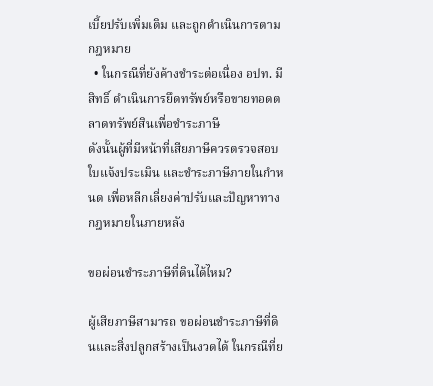เบี้ยปรับเพิ่มเติม และถูกดำเนินการตามกฎหมาย
  • ในกรณีที่ยังค้างชำระต่อเนื่อง อปท. มีสิทธิ์ ดำเนินการยึดทรัพย์หรือขายทอดตลาดทรัพย์สินเพื่อชำระภาษี
ดังนั้นผู้ที่มีหน้าที่เสียภาษีควรตรวจสอบใบแจ้งประเมิน และชำระภาษีภายในกำหนด เพื่อหลีกเลี่ยงค่าปรับและปัญหาทางกฎหมายในภายหลัง

ขอผ่อนชำระภาษีที่ดินได้ไหม?

ผู้เสียภาษีสามารถ ขอผ่อนชำระภาษีที่ดินและสิ่งปลูกสร้างเป็นงวดได้ ในกรณีที่ย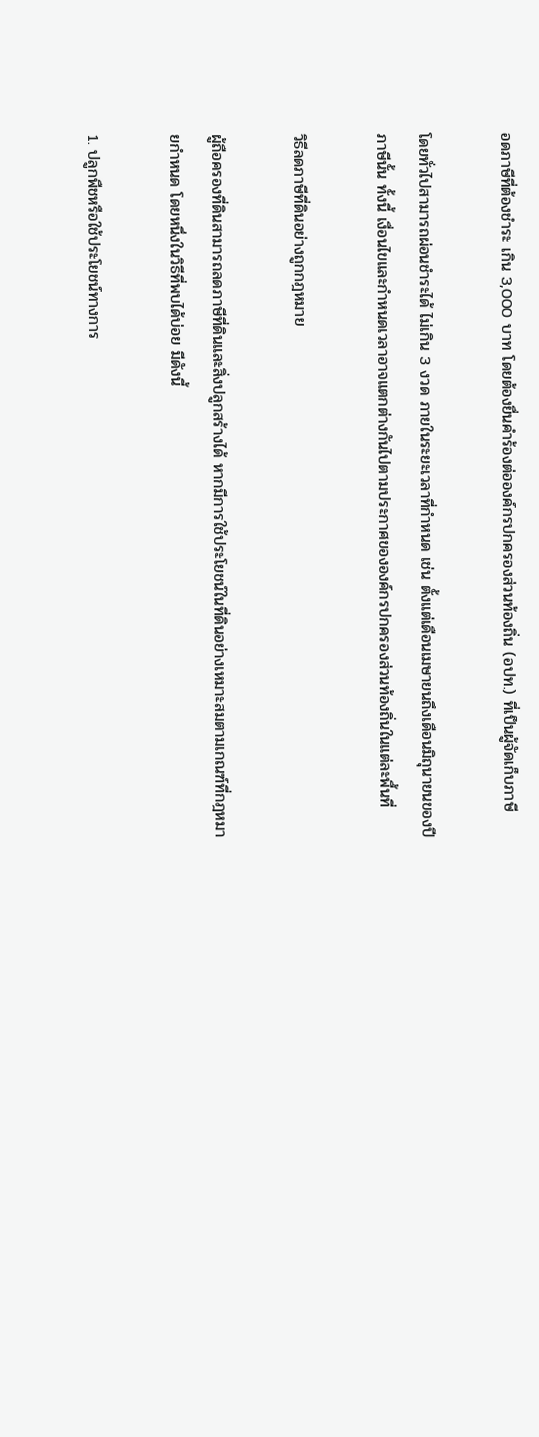อดภาษีที่ต้องชำระ เกิน 3,000 บาท โดยต้องยื่นคำร้องต่อองค์กรปกครองส่วนท้องถิ่น (อปท.) ที่เป็นผู้จัดเก็บภาษี

โดยทั่วไปสามารถผ่อนชำระได้ ไม่เกิน 3 งวด ภายในระยะเวลาที่กำหนด เช่น ตั้งแต่เดือนเมษายนถึงเดือนมิถุนายนของปีภาษีนั้น ทั้งนี้ เงื่อนไขและกำหนดเวลาอาจแตกต่างกันไปตามประกาศขององค์กรปกครองส่วนท้องถิ่นในแต่ละพื้นที่

วิธีลดภาษีที่ดินอย่างถูกกฎหมาย

ผู้ถือครองที่ดินสามารถลดภาษีที่ดินและสิ่งปลูกสร้างได้ หากมีการใช้ประโยชน์ในที่ดินอย่างเหมาะสมตามเกณฑ์ที่กฎหมายกำหนด โดยหนึ่งในวิธีที่พบได้บ่อย มีดังนี้

1. ปลูกพืชหรือใช้ประโยชน์ทางการ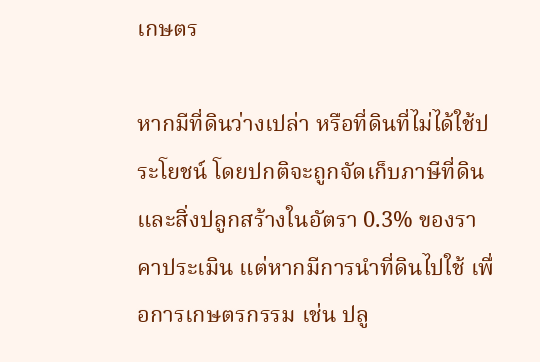เกษตร

หากมีที่ดินว่างเปล่า หรือที่ดินที่ไม่ได้ใช้ประโยชน์ โดยปกติจะถูกจัดเก็บภาษีที่ดินและสิ่งปลูกสร้างในอัตรา 0.3% ของราคาประเมิน แต่หากมีการนำที่ดินไปใช้ เพื่อการเกษตรกรรม เช่น ปลู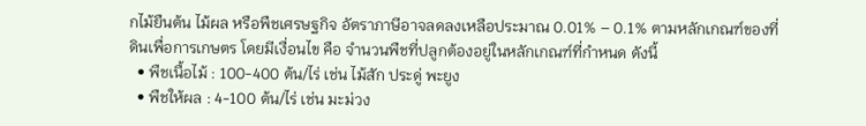กไม้ยืนต้น ไม้ผล หรือพืชเศรษฐกิจ อัตราภาษีอาจลดลงเหลือประมาณ 0.01% – 0.1% ตามหลักเกณฑ์ของที่ดินเพื่อการเกษตร โดยมีเงื่อนไข คือ จำนวนพืชที่ปลูกต้องอยู่ในหลักเกณฑ์ที่กำหนด ดังนี้
  • พืชเนื้อไม้ : 100-400 ต้น/ไร่ เช่น ไม้สัก ประดู่ พะยูง
  • พืชให้ผล : 4-100 ต้น/ไร่ เช่น มะม่วง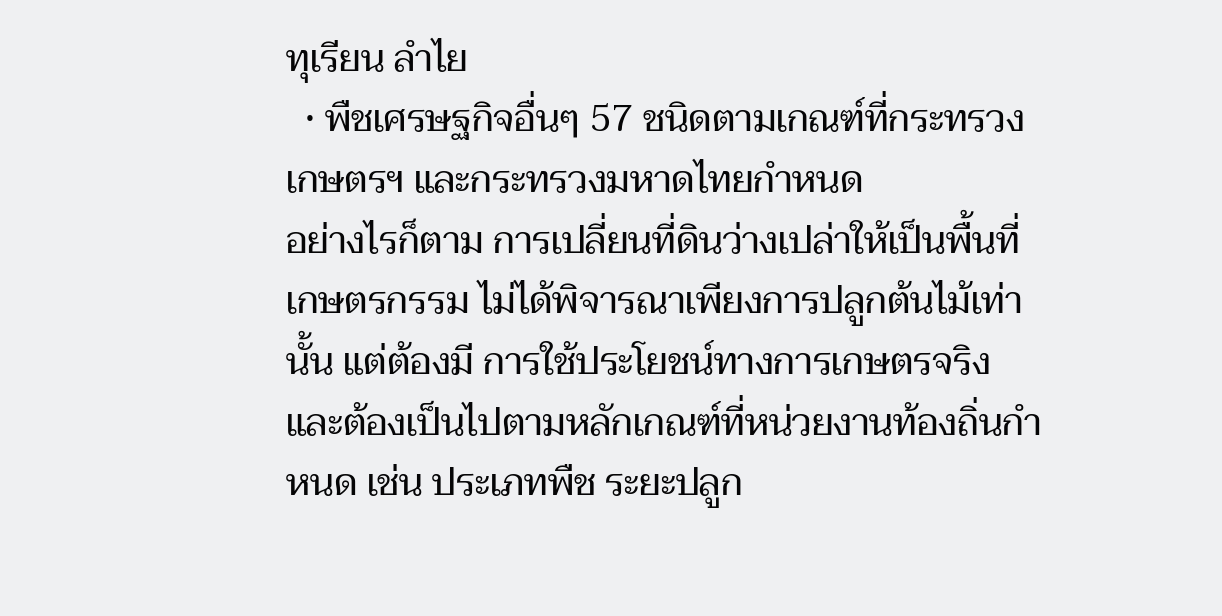ทุเรียน ลำไย
  • พืชเศรษฐกิจอื่นๆ 57 ชนิดตามเกณฑ์ที่กระทรวงเกษตรฯ และกระทรวงมหาดไทยกำหนด
อย่างไรก็ตาม การเปลี่ยนที่ดินว่างเปล่าให้เป็นพื้นที่เกษตรกรรม ไม่ได้พิจารณาเพียงการปลูกต้นไม้เท่านั้น แต่ต้องมี การใช้ประโยชน์ทางการเกษตรจริง และต้องเป็นไปตามหลักเกณฑ์ที่หน่วยงานท้องถิ่นกำหนด เช่น ประเภทพืช ระยะปลูก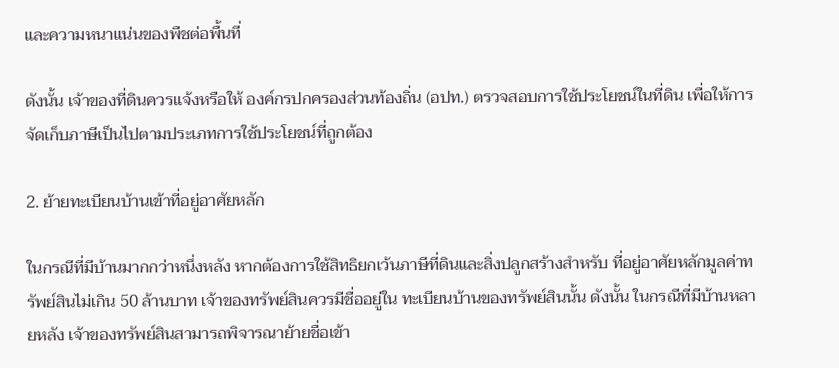และความหนาแน่นของพืชต่อพื้นที่

ดังนั้น เจ้าของที่ดินควรแจ้งหรือให้ องค์กรปกครองส่วนท้องถิ่น (อปท.) ตรวจสอบการใช้ประโยชน์ในที่ดิน เพื่อให้การจัดเก็บภาษีเป็นไปตามประเภทการใช้ประโยชน์ที่ถูกต้อง

2. ย้ายทะเบียนบ้านเข้าที่อยู่อาศัยหลัก

ในกรณีที่มีบ้านมากกว่าหนึ่งหลัง หากต้องการใช้สิทธิยกเว้นภาษีที่ดินและสิ่งปลูกสร้างสำหรับ ที่อยู่อาศัยหลักมูลค่าทรัพย์สินไม่เกิน 50 ล้านบาท เจ้าของทรัพย์สินควรมีชื่ออยู่ใน ทะเบียนบ้านของทรัพย์สินนั้น ดังนั้น ในกรณีที่มีบ้านหลายหลัง เจ้าของทรัพย์สินสามารถพิจารณาย้ายชื่อเข้า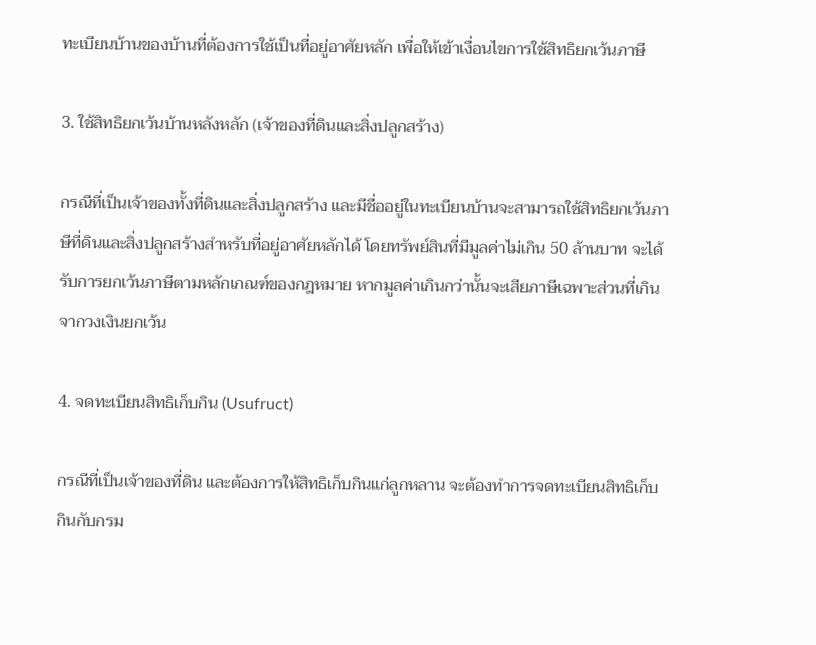ทะเบียนบ้านของบ้านที่ต้องการใช้เป็นที่อยู่อาศัยหลัก เพื่อให้เข้าเงื่อนไขการใช้สิทธิยกเว้นภาษี

3. ใช้สิทธิยกเว้นบ้านหลังหลัก (เจ้าของที่ดินและสิ่งปลูกสร้าง)

กรณีที่เป็นเจ้าของทั้งที่ดินและสิ่งปลูกสร้าง และมีชื่ออยู่ในทะเบียนบ้านจะสามารถใช้สิทธิยกเว้นภาษีที่ดินและสิ่งปลูกสร้างสำหรับที่อยู่อาศัยหลักได้ โดยทรัพย์สินที่มีมูลค่าไม่เกิน 50 ล้านบาท จะได้รับการยกเว้นภาษีตามหลักเกณฑ์ของกฎหมาย หากมูลค่าเกินกว่านั้นจะเสียภาษีเฉพาะส่วนที่เกินจากวงเงินยกเว้น

4. จดทะเบียนสิทธิเก็บกิน (Usufruct)

กรณีที่เป็นเจ้าของที่ดิน และต้องการให้สิทธิเก็บกินแก่ลูกหลาน จะต้องทำการจดทะเบียนสิทธิเก็บกินกับกรม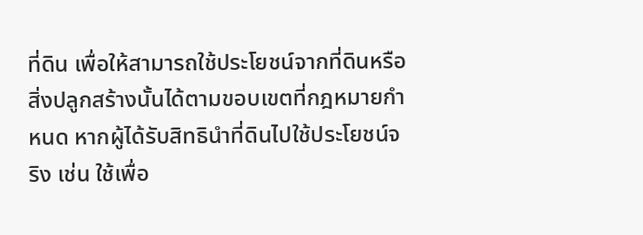ที่ดิน เพื่อให้สามารถใช้ประโยชน์จากที่ดินหรือสิ่งปลูกสร้างนั้นได้ตามขอบเขตที่กฎหมายกำหนด หากผู้ได้รับสิทธินำที่ดินไปใช้ประโยชน์จริง เช่น ใช้เพื่อ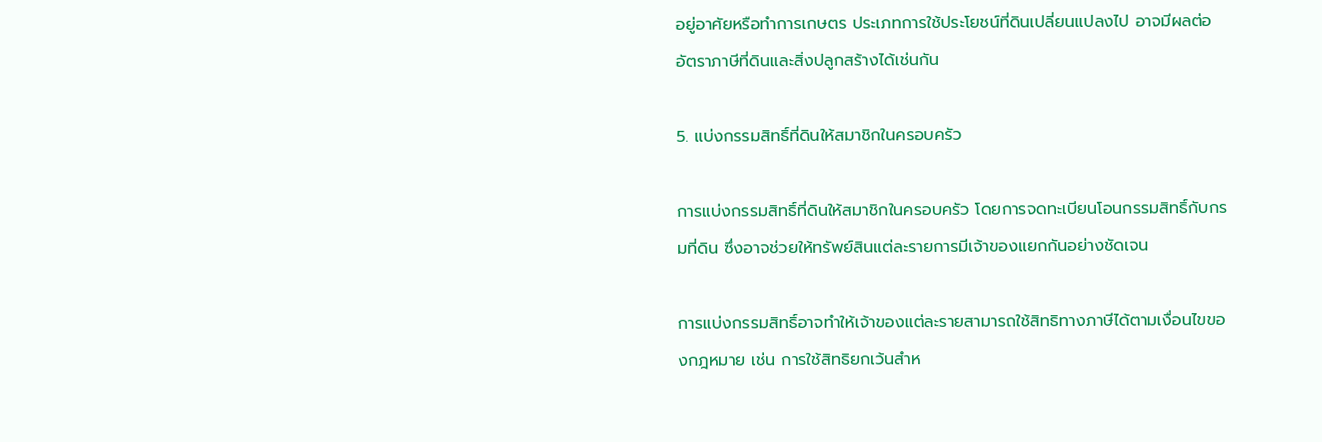อยู่อาศัยหรือทำการเกษตร ประเภทการใช้ประโยชน์ที่ดินเปลี่ยนแปลงไป อาจมีผลต่ออัตราภาษีที่ดินและสิ่งปลูกสร้างได้เช่นกัน

5. แบ่งกรรมสิทธิ์ที่ดินให้สมาชิกในครอบครัว

การแบ่งกรรมสิทธิ์ที่ดินให้สมาชิกในครอบครัว โดยการจดทะเบียนโอนกรรมสิทธิ์กับกรมที่ดิน ซึ่งอาจช่วยให้ทรัพย์สินแต่ละรายการมีเจ้าของแยกกันอย่างชัดเจน

การแบ่งกรรมสิทธิ์อาจทำให้เจ้าของแต่ละรายสามารถใช้สิทธิทางภาษีได้ตามเงื่อนไขของกฎหมาย เช่น การใช้สิทธิยกเว้นสำห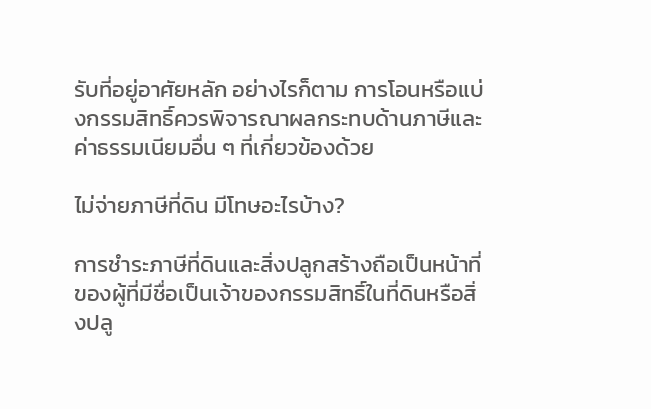รับที่อยู่อาศัยหลัก อย่างไรก็ตาม การโอนหรือแบ่งกรรมสิทธิ์ควรพิจารณาผลกระทบด้านภาษีและค่าธรรมเนียมอื่น ๆ ที่เกี่ยวข้องด้วย

ไม่จ่ายภาษีที่ดิน มีโทษอะไรบ้าง?

การชำระภาษีที่ดินและสิ่งปลูกสร้างถือเป็นหน้าที่ของผู้ที่มีชื่อเป็นเจ้าของกรรมสิทธิ์ในที่ดินหรือสิ่งปลู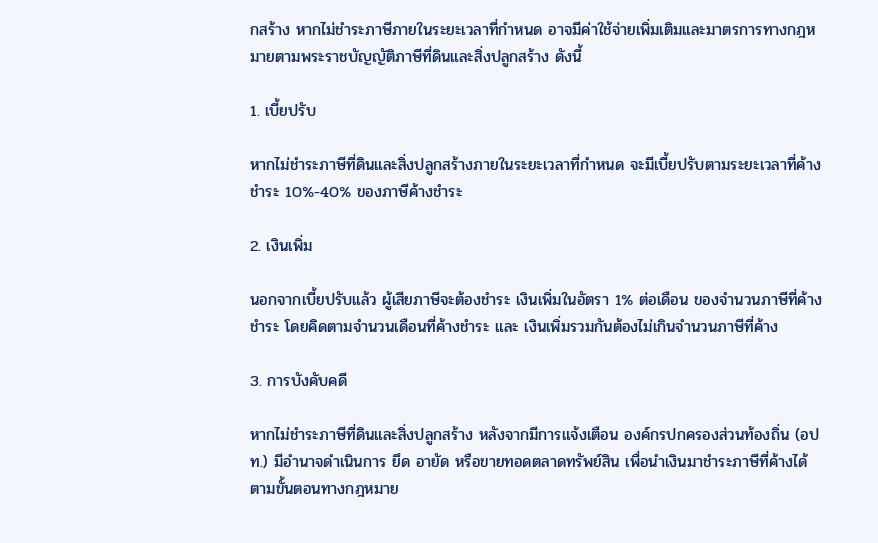กสร้าง หากไม่ชำระภาษีภายในระยะเวลาที่กำหนด อาจมีค่าใช้จ่ายเพิ่มเติมและมาตรการทางกฎหมายตามพระราชบัญญัติภาษีที่ดินและสิ่งปลูกสร้าง ดังนี้

1. เบี้ยปรับ

หากไม่ชำระภาษีที่ดินและสิ่งปลูกสร้างภายในระยะเวลาที่กำหนด จะมีเบี้ยปรับตามระยะเวลาที่ค้างชำระ 10%-40% ของภาษีค้างชำระ

2. เงินเพิ่ม

นอกจากเบี้ยปรับแล้ว ผู้เสียภาษีจะต้องชำระ เงินเพิ่มในอัตรา 1% ต่อเดือน ของจำนวนภาษีที่ค้างชำระ โดยคิดตามจำนวนเดือนที่ค้างชำระ และ เงินเพิ่มรวมกันต้องไม่เกินจำนวนภาษีที่ค้าง

3. การบังคับคดี

หากไม่ชำระภาษีที่ดินและสิ่งปลูกสร้าง หลังจากมีการแจ้งเตือน องค์กรปกครองส่วนท้องถิ่น (อปท.) มีอำนาจดำเนินการ ยึด อายัด หรือขายทอดตลาดทรัพย์สิน เพื่อนำเงินมาชำระภาษีที่ค้างได้ตามขั้นตอนทางกฎหมาย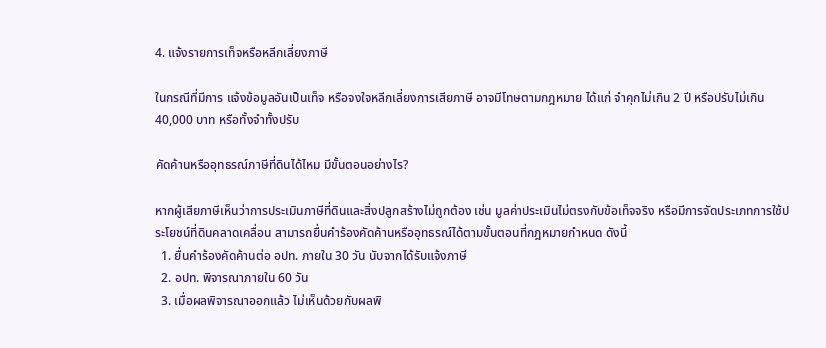4. แจ้งรายการเท็จหรือหลีกเลี่ยงภาษี

ในกรณีที่มีการ แจ้งข้อมูลอันเป็นเท็จ หรือจงใจหลีกเลี่ยงการเสียภาษี อาจมีโทษตามกฎหมาย ได้แก่ จำคุกไม่เกิน 2 ปี หรือปรับไม่เกิน 40,000 บาท หรือทั้งจำทั้งปรับ

คัดค้านหรืออุทธรณ์ภาษีที่ดินได้ไหม มีขั้นตอนอย่างไร?

หากผู้เสียภาษีเห็นว่าการประเมินภาษีที่ดินและสิ่งปลูกสร้างไม่ถูกต้อง เช่น มูลค่าประเมินไม่ตรงกับข้อเท็จจริง หรือมีการจัดประเภทการใช้ประโยชน์ที่ดินคลาดเคลื่อน สามารถยื่นคำร้องคัดค้านหรืออุทธรณ์ได้ตามขั้นตอนที่กฎหมายกำหนด ดังนี้
  1. ยื่นคำร้องคัดค้านต่อ อปท. ภายใน 30 วัน นับจากได้รับแจ้งภาษี
  2. อปท. พิจารณาภายใน 60 วัน
  3. เมื่อผลพิจารณาออกแล้ว ไม่เห็นด้วยกับผลพิ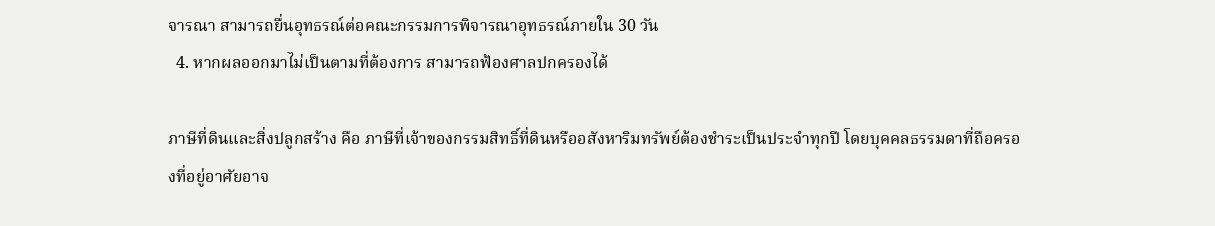จารณา สามารถยื่นอุทธรณ์ต่อคณะกรรมการพิจารณาอุทธรณ์ภายใน 30 วัน
  4. หากผลออกมาไม่เป็นตามที่ต้องการ สามารถฟ้องศาลปกครองได้

ภาษีที่ดินและสิ่งปลูกสร้าง คือ ภาษีที่เจ้าของกรรมสิทธิ์ที่ดินหรืออสังหาริมทรัพย์ต้องชำระเป็นประจำทุกปี โดยบุคคลธรรมดาที่ถือครองที่อยู่อาศัยอาจ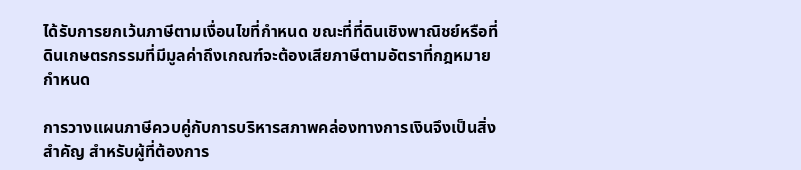ได้รับการยกเว้นภาษีตามเงื่อนไขที่กำหนด ขณะที่ที่ดินเชิงพาณิชย์หรือที่ดินเกษตรกรรมที่มีมูลค่าถึงเกณฑ์จะต้องเสียภาษีตามอัตราที่กฎหมายกำหนด

การวางแผนภาษีควบคู่กับการบริหารสภาพคล่องทางการเงินจึงเป็นสิ่งสำคัญ สำหรับผู้ที่ต้องการ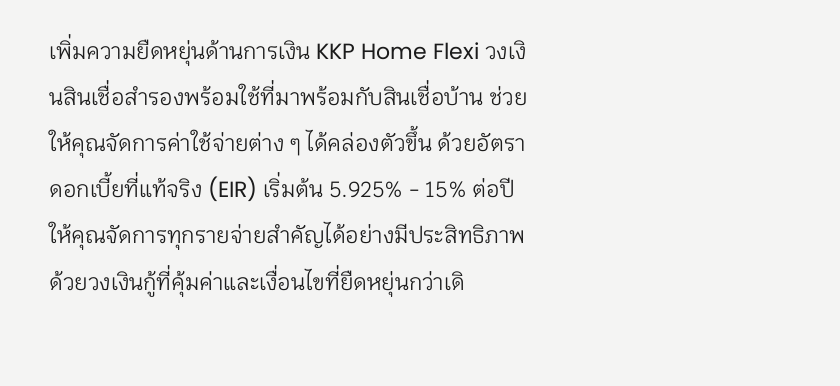เพิ่มความยืดหยุ่นด้านการเงิน KKP Home Flexi วงเงินสินเชื่อสำรองพร้อมใช้ที่มาพร้อมกับสินเชื่อบ้าน ช่วยให้คุณจัดการค่าใช้จ่ายต่าง ๆ ได้คล่องตัวขึ้น ด้วยอัตราดอกเบี้ยที่แท้จริง (EIR) เริ่มต้น 5.925% - 15% ต่อปี ให้คุณจัดการทุกรายจ่ายสำคัญได้อย่างมีประสิทธิภาพ ด้วยวงเงินกู้ที่คุ้มค่าและเงื่อนไขที่ยืดหยุ่นกว่าเดิ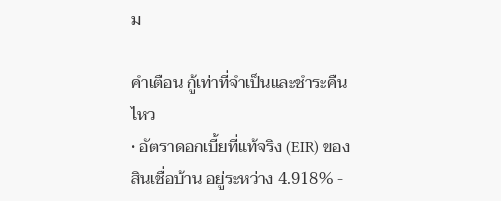ม

คำเตือน กู้เท่าที่จำเป็นและชำระคืนไหว
• อัตราดอกเบี้ยที่แท้จริง (EIR) ของสินเชื่อบ้าน อยู่ระหว่าง 4.918% -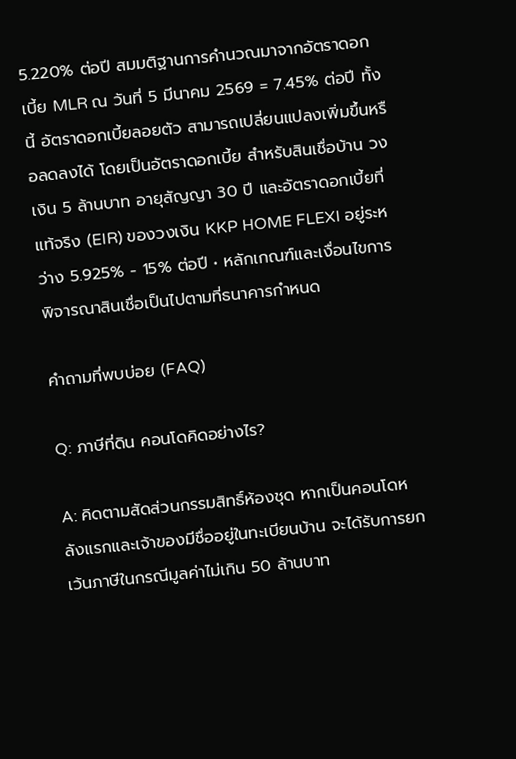5.220% ต่อปี สมมติฐานการคำนวณมาจากอัตราดอกเบี้ย MLR ณ วันที่ 5 มีนาคม 2569 = 7.45% ต่อปี ทั้งนี้ อัตราดอกเบี้ยลอยตัว สามารถเปลี่ยนแปลงเพิ่มขึ้นหรือลดลงได้ โดยเป็นอัตราดอกเบี้ย สำหรับสินเชื่อบ้าน วงเงิน 5 ล้านบาท อายุสัญญา 30 ปี และอัตราดอกเบี้ยที่แท้จริง (EIR) ของวงเงิน KKP HOME FLEXI อยู่ระหว่าง 5.925% - 15% ต่อปี • หลักเกณฑ์และเงื่อนไขการพิจารณาสินเชื่อเป็นไปตามที่ธนาคารกำหนด

คำถามที่พบบ่อย (FAQ)

Q: ภาษีที่ดิน คอนโดคิดอย่างไร?

A: คิดตามสัดส่วนกรรมสิทธิ์ห้องชุด หากเป็นคอนโดหลังแรกและเจ้าของมีชื่ออยู่ในทะเบียนบ้าน จะได้รับการยกเว้นภาษีในกรณีมูลค่าไม่เกิน 50 ล้านบาท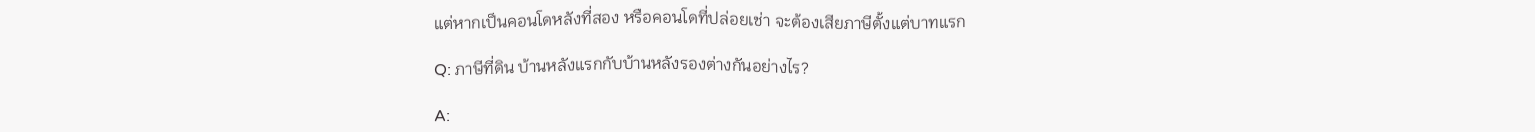แต่หากเป็นคอนโดหลังที่สอง หรือคอนโดที่ปล่อยเช่า จะต้องเสียภาษีตั้งแต่บาทแรก

Q: ภาษีที่ดิน บ้านหลังแรกกับบ้านหลังรองต่างกันอย่างไร?

A: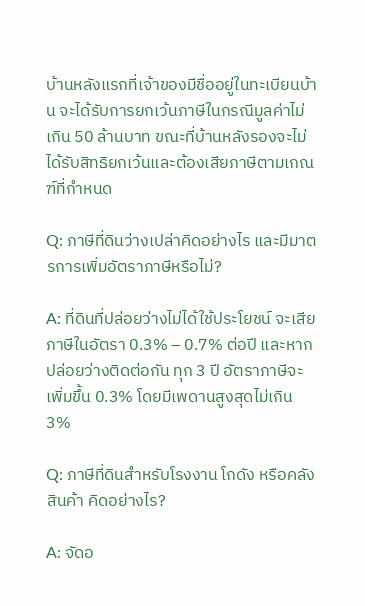บ้านหลังแรกที่เจ้าของมีชื่ออยู่ในทะเบียนบ้าน จะได้รับการยกเว้นภาษีในกรณีมูลค่าไม่เกิน 50 ล้านบาท ขณะที่บ้านหลังรองจะไม่ได้รับสิทธิยกเว้นและต้องเสียภาษีตามเกณฑ์ที่กำหนด

Q: ภาษีที่ดินว่างเปล่าคิดอย่างไร และมีมาตรการเพิ่มอัตราภาษีหรือไม่?

A: ที่ดินที่ปล่อยว่างไม่ได้ใช้ประโยชน์ จะเสียภาษีในอัตรา 0.3% – 0.7% ต่อปี และหากปล่อยว่างติดต่อกัน ทุก 3 ปี อัตราภาษีจะเพิ่มขึ้น 0.3% โดยมีเพดานสูงสุดไม่เกิน 3%

Q: ภาษีที่ดินสำหรับโรงงาน โกดัง หรือคลังสินค้า คิดอย่างไร?

A: จัดอ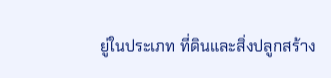ยู่ในประเภท ที่ดินและสิ่งปลูกสร้าง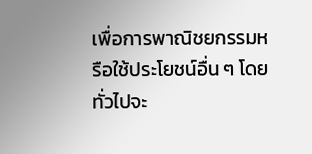เพื่อการพาณิชยกรรมหรือใช้ประโยชน์อื่น ๆ โดยทั่วไปจะ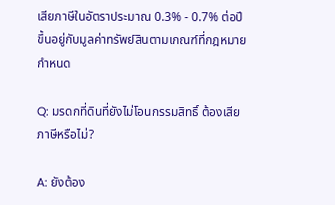เสียภาษีในอัตราประมาณ 0.3% - 0.7% ต่อปี ขึ้นอยู่กับมูลค่าทรัพย์สินตามเกณฑ์ที่กฎหมายกำหนด

Q: มรดกที่ดินที่ยังไม่โอนกรรมสิทธิ์ ต้องเสียภาษีหรือไม่?

A: ยังต้อง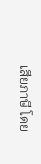เสียภาษี โดย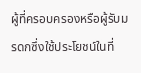ผู้ที่ครอบครองหรือผู้รับมรดกซึ่งใช้ประโยชน์ในที่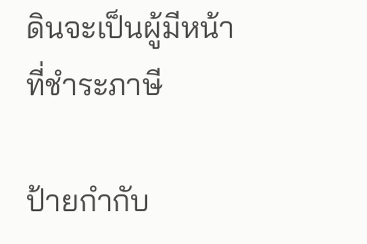ดินจะเป็นผู้มีหน้าที่ชำระภาษี

ป้ายกำกับ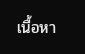เนื้อหา